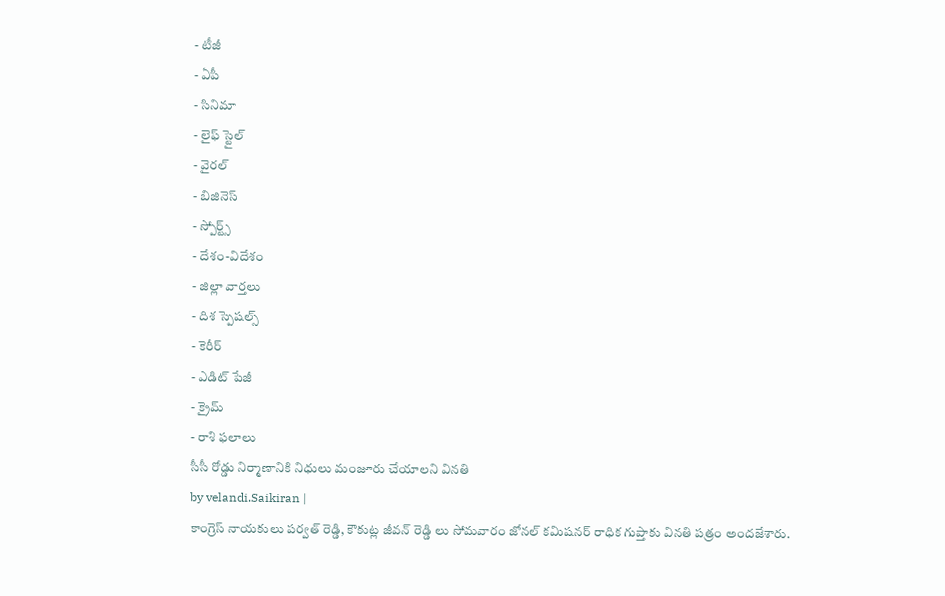- టీజీ
- ఏపీ
- సినిమా
- లైఫ్ స్టైల్
- వైరల్
- బిజినెస్
- స్పోర్ట్స్
- దేశం-విదేశం
- జిల్లా వార్తలు
- దిశ స్పెషల్స్
- కెరీర్
- ఎడిట్ పేజీ
- క్రైమ్
- రాశి ఫలాలు
సీసీ రోడ్డు నిర్మాణానికి నిధులు మంజూరు చేయాలని వినతి
by velandi.Saikiran |
కాంగ్రెస్ నాయకులు పర్వత్ రెడ్డి, కౌకుట్ల జీవన్ రెడ్డి లు సోమవారం జోనల్ కమిషనర్ రాధిక గుప్తాకు వినతి పత్రం అందజేశారు.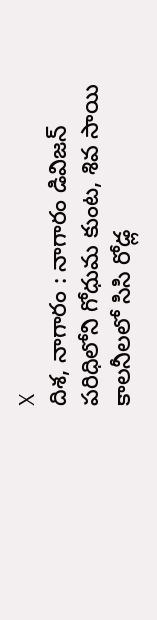X
దిశ, నాగారం : నాగారం డివిజన్ పరిధిలోని గోధుమ కుంట, శివ సాయి కాలనీలలో సిసి రోడ్ల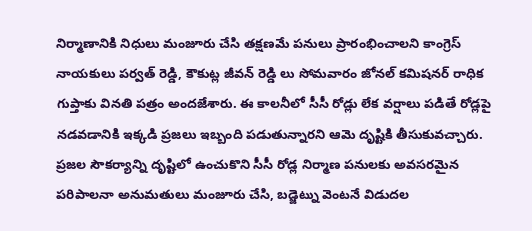నిర్మాణానికి నిధులు మంజూరు చేసి తక్షణమే పనులు ప్రారంభించాలని కాంగ్రెస్ నాయకులు పర్వత్ రెడ్డి, కౌకుట్ల జీవన్ రెడ్డి లు సోమవారం జోనల్ కమిషనర్ రాధిక గుప్తాకు వినతి పత్రం అందజేశారు. ఈ కాలనీలో సీసీ రోడ్లు లేక వర్షాలు పడితే రోడ్లపై నడవడానికి ఇక్కడి ప్రజలు ఇబ్బంది పడుతున్నారని ఆమె దృష్టికి తీసుకువచ్చారు. ప్రజల సౌకర్యాన్ని దృష్టిలో ఉంచుకొని సీసీ రోడ్ల నిర్మాణ పనులకు అవసరమైన పరిపాలనా అనుమతులు మంజూరు చేసి, బడ్జెట్ను వెంటనే విడుదల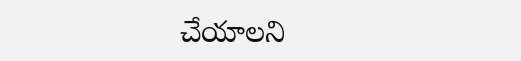చేయాలని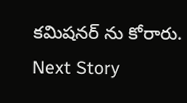కమిషనర్ ను కోరారు.
Next Story